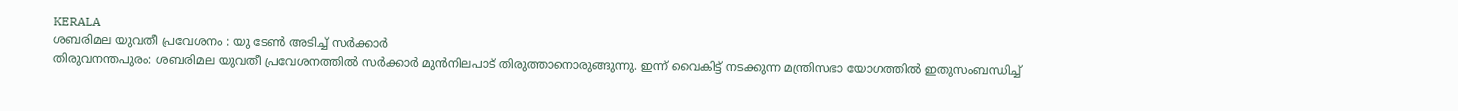KERALA
ശബരിമല യുവതീ പ്രവേശനം : യു ടേൺ അടിച്ച് സർക്കാർ
തിരുവനന്തപുരം: ശബരിമല യുവതീ പ്രവേശനത്തിൽ സർക്കാർ മുൻനിലപാട് തിരുത്താനൊരുങ്ങുന്നു. ഇന്ന് വൈകിട്ട് നടക്കുന്ന മന്ത്രിസഭാ യോഗത്തിൽ ഇതുസംബന്ധിച്ച്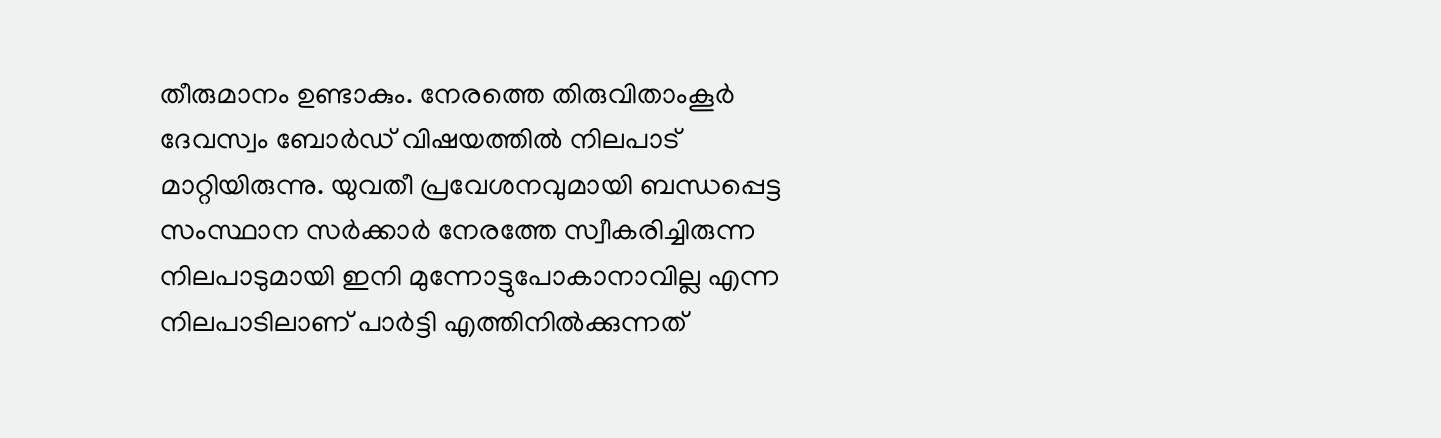തീരുമാനം ഉണ്ടാകും. നേരത്തെ തിരുവിതാംകൂർ ദേവസ്വം ബോർഡ് വിഷയത്തിൽ നിലപാട് മാറ്റിയിരുന്നു. യുവതീ പ്രവേശനവുമായി ബന്ധപ്പെട്ട സംസ്ഥാന സർക്കാർ നേരത്തേ സ്വീകരിച്ചിരുന്ന നിലപാടുമായി ഇനി മുന്നോട്ടുപോകാനാവില്ല എന്ന നിലപാടിലാണ് പാർട്ടി എത്തിനിൽക്കുന്നത്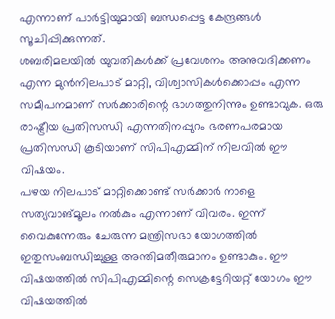എന്നാണ് പാർട്ടിയുമായി ബന്ധപ്പെട്ട കേന്ദ്രങ്ങൾ സൂചിപ്പിക്കുന്നത്.
ശബരിമലയിൽ യുവതികൾക്ക് പ്രവേശനം അനുവദിക്കണം എന്ന മുൻനിലപാട് മാറ്റി, വിശ്വാസികൾക്കൊപ്പം എന്ന സമീപനമാണ് സർക്കാരിന്റെ ഭാഗത്തുനിന്നും ഉണ്ടാവുക. ഒരു രാഷ്ട്രീയ പ്രതിസന്ധി എന്നതിനപ്പുറം ഭരണപരമായ പ്രതിസന്ധി കൂടിയാണ് സിപിഎമ്മിന് നിലവിൽ ഈ വിഷയം.
പഴയ നിലപാട് മാറ്റിക്കൊണ്ട് സർക്കാർ നാളെ സത്യവാങ്മൂലം നൽകും എന്നാണ് വിവരം. ഇന്ന് വൈകുന്നേരും ചേരുന്ന മന്ത്രിസഭാ യോഗത്തിൽ ഇതുസംബന്ധിച്ചുള്ള അന്തിമതീരുമാനം ഉണ്ടാകും. ഈ വിഷയത്തിൽ സിപിഎമ്മിന്റെ സെക്രട്ടേറിയറ്റ് യോഗം ഈ വിഷയത്തിൽ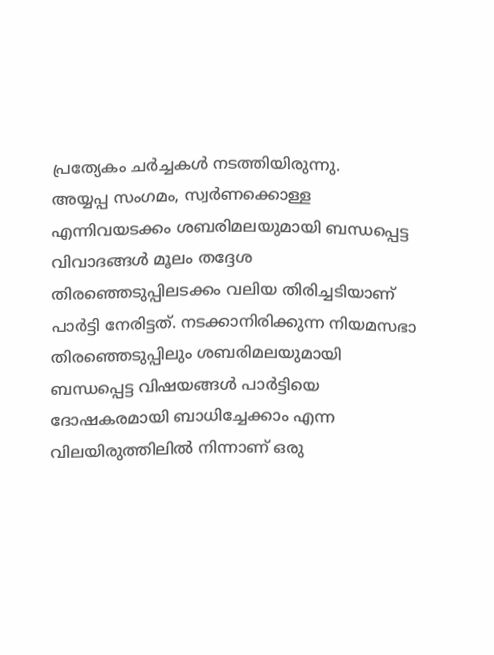പ്രത്യേകം ചർച്ചകൾ നടത്തിയിരുന്നു.
അയ്യപ്പ സംഗമം, സ്വർണക്കൊള്ള എന്നിവയടക്കം ശബരിമലയുമായി ബന്ധപ്പെട്ട വിവാദങ്ങൾ മൂലം തദ്ദേശ തിരഞ്ഞെടുപ്പിലടക്കം വലിയ തിരിച്ചടിയാണ് പാർട്ടി നേരിട്ടത്. നടക്കാനിരിക്കുന്ന നിയമസഭാ തിരഞ്ഞെടുപ്പിലും ശബരിമലയുമായി ബന്ധപ്പെട്ട വിഷയങ്ങൾ പാർട്ടിയെ ദോഷകരമായി ബാധിച്ചേക്കാം എന്ന വിലയിരുത്തിലിൽ നിന്നാണ് ഒരു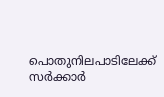പൊതുനിലപാടിലേക്ക് സർക്കാർ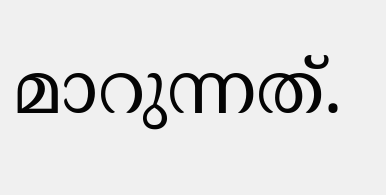മാറുന്നത്.